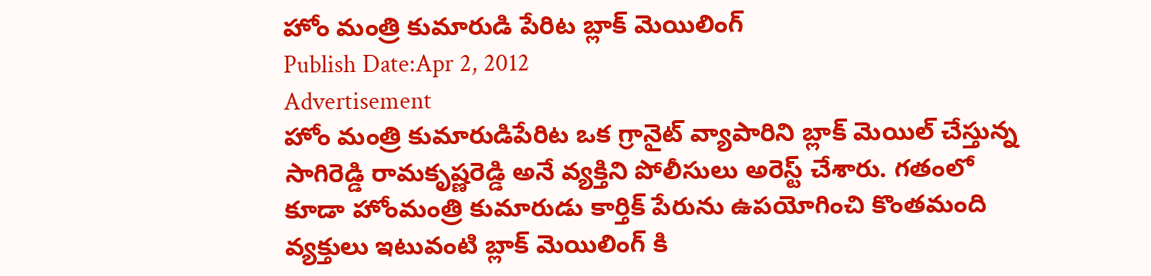హోం మంత్రి కుమారుడి పేరిట బ్లాక్ మెయిలింగ్
Publish Date:Apr 2, 2012
Advertisement
హోం మంత్రి కుమారుడిపేరిట ఒక గ్రానైట్ వ్యాపారిని బ్లాక్ మెయిల్ చేస్తున్న సాగిరెడ్డి రామకృష్ణరెడ్డి అనే వ్యక్తిని పోలీసులు అరెస్ట్ చేశారు. గతంలో కూడా హోంమంత్రి కుమారుడు కార్తిక్ పేరును ఉపయోగించి కొంతమంది వ్యక్తులు ఇటువంటి బ్లాక్ మెయిలింగ్ కి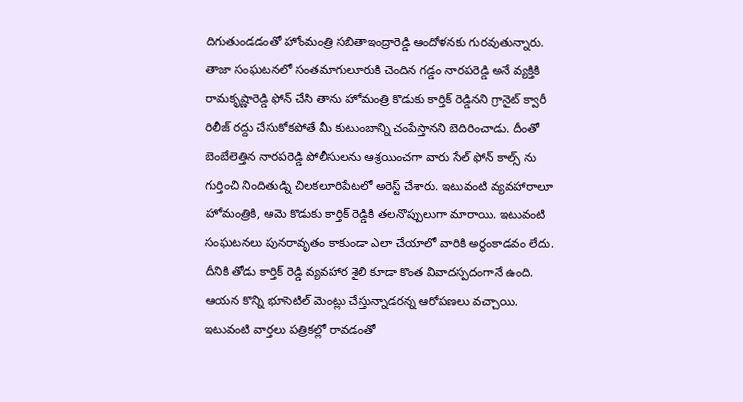దిగుతుండడంతో హోంమంత్రి సబితాఇంద్రారెడ్డి ఆందోళనకు గురవుతున్నారు. తాజా సంఘటనలో సంతమాగులూరుకి చెందిన గడ్డం నారపరెడ్డి అనే వ్యక్తికి రామకృష్ణారెడ్డి ఫోన్ చేసి తాను హోమంత్రి కొడుకు కార్తిక్ రెడ్డినని గ్రానైట్ క్వారీ రిలీజ్ రద్దు చేసుకోకపోతే మీ కుటుంబాన్ని చంపేస్తానని బెదిరించాడు. దీంతో బెంబేలెత్తిన నారపరెడ్డి పోలీసులను ఆశ్రయించగా వారు సేల్ ఫోన్ కాల్స్ ను గుర్తించి నిందితుడ్ని చిలకలూరిపేటలో అరెస్ట్ చేశారు. ఇటువంటి వ్యవహారాలూ హోమంత్రికి, ఆమె కొడుకు కార్తిక్ రెడ్డికి తలనొప్పులుగా మారాయి. ఇటువంటి సంఘటనలు పునరావృతం కాకుండా ఎలా చేయాలో వారికి అర్థంకాడవం లేదు. దీనికి తోడు కార్తిక్ రెడ్డి వ్యవహార శైలి కూడా కొంత వివాదస్పదంగానే ఉంది. ఆయన కొన్ని భూసెటిల్ మెంట్లు చేస్తున్నాడరన్న ఆరోపణలు వచ్చాయి. ఇటువంటి వార్తలు పత్రికల్లో రావడంతో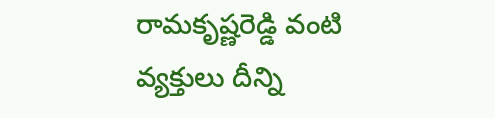రామకృష్ణరెడ్డి వంటి వ్యక్తులు దీన్ని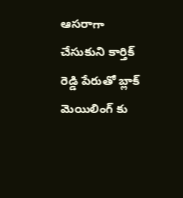ఆసరాగా చేసుకుని కార్తిక్ రెడ్డి పేరుతో బ్లాక్ మెయిలింగ్ కు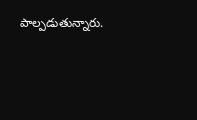పాల్పడుతున్నారు.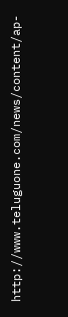http://www.teluguone.com/news/content/ap-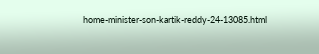home-minister-son-kartik-reddy-24-13085.html